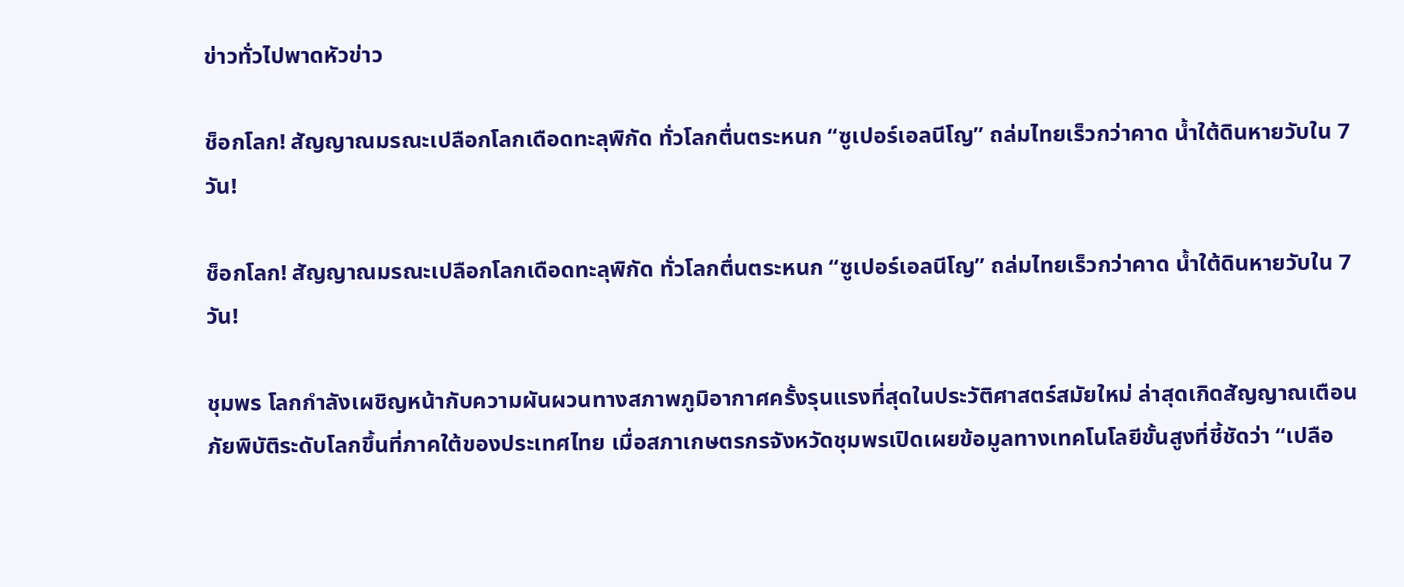ข่าวทั่วไปพาดหัวข่าว

ช็อกโลก! สัญญาณมรณะเปลือกโลกเดือดทะลุพิกัด ทั่วโลกตื่นตระหนก “ซูเปอร์เอลนีโญ” ถล่มไทยเร็วกว่าคาด น้ำใต้ดินหายวับใน 7 วัน!

ช็อกโลก! สัญญาณมรณะเปลือกโลกเดือดทะลุพิกัด ทั่วโลกตื่นตระหนก “ซูเปอร์เอลนีโญ” ถล่มไทยเร็วกว่าคาด น้ำใต้ดินหายวับใน 7 วัน!

ชุมพร โลกกำลังเผชิญหน้ากับความผันผวนทางสภาพภูมิอากาศครั้งรุนแรงที่สุดในประวัติศาสตร์สมัยใหม่ ล่าสุดเกิดสัญญาณเตือนภัยพิบัติระดับโลกขึ้นที่ภาคใต้ของประเทศไทย เมื่อสภาเกษตรกรจังหวัดชุมพรเปิดเผยข้อมูลทางเทคโนโลยีขั้นสูงที่ชี้ชัดว่า “เปลือ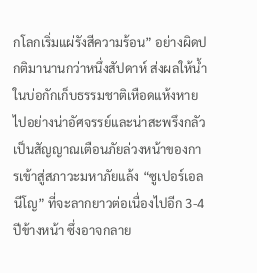กโลกเริ่มแผ่รังสีความร้อน” อย่างผิดปกติมานานกว่าหนึ่งสัปดาห์ ส่งผลให้น้ำในบ่อกักเก็บธรรมชาติเหือดแห้งหายไปอย่างน่าอัศจรรย์และน่าสะพรึงกลัว เป็นสัญญาณเตือนภัยล่วงหน้าของการเข้าสู่สภาวะมหาภัยแล้ง “ซูเปอร์เอลนีโญ” ที่จะลากยาวต่อเนื่องไปอีก 3-4 ปีข้างหน้า ซึ่งอาจกลาย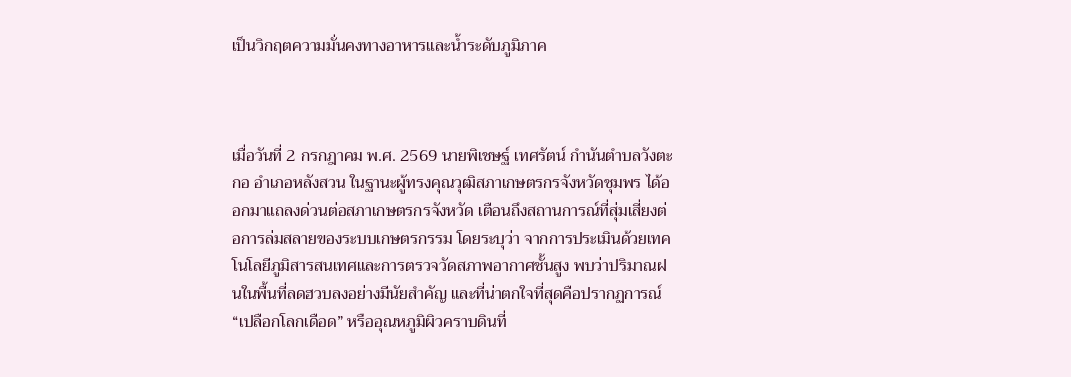เป็นวิกฤตความมั่นคงทางอาหารและน้ำระดับภูมิภาค



เมื่อวันที่ 2 กรกฎาคม พ.ศ. 2569 นายพิเชษฐ์ เทศรัตน์ กำนันตำบลวังตะกอ อำเภอหลังสวน ในฐานะผู้ทรงคุณวุฒิสภาเกษตรกรจังหวัดชุมพร ได้ออกมาแถลงด่วนต่อสภาเกษตรกรจังหวัด เตือนถึงสถานการณ์ที่สุ่มเสี่ยงต่อการล่มสลายของระบบเกษตรกรรม โดยระบุว่า จากการประเมินด้วยเทคโนโลยีภูมิสารสนเทศและการตรวจวัดสภาพอากาศชั้นสูง พบว่าปริมาณฝนในพื้นที่ลดฮวบลงอย่างมีนัยสำคัญ และที่น่าตกใจที่สุดคือปรากฏการณ์ “เปลือกโลกเดือด” หรืออุณหภูมิผิวคราบดินที่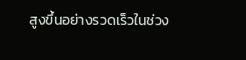สูงขึ้นอย่างรวดเร็วในช่วง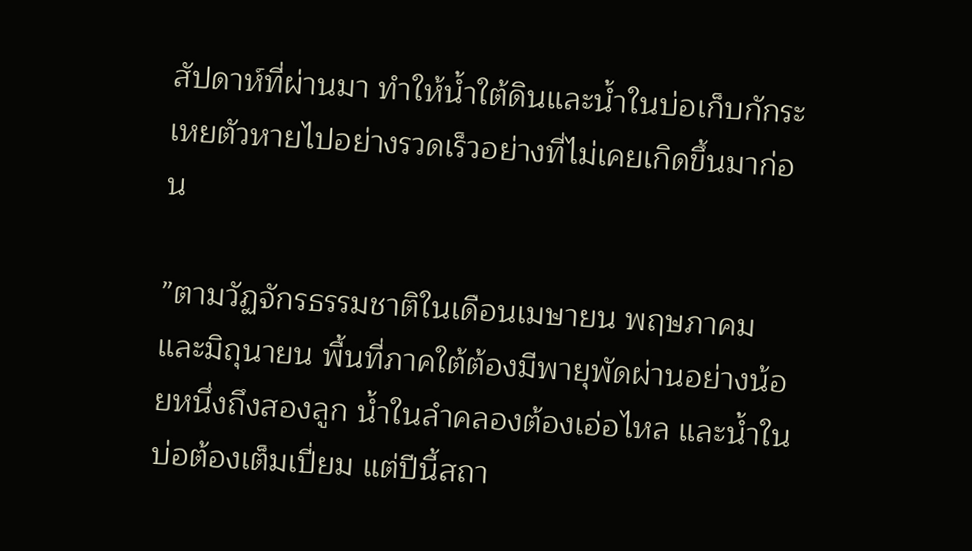สัปดาห์ที่ผ่านมา ทำให้น้ำใต้ดินและน้ำในบ่อเก็บกักระเหยตัวหายไปอย่างรวดเร็วอย่างที่ไม่เคยเกิดขึ้นมาก่อน

”ตามวัฏจักรธรรมชาติในเดือนเมษายน พฤษภาคม และมิถุนายน พื้นที่ภาคใต้ต้องมีพายุพัดผ่านอย่างน้อยหนึ่งถึงสองลูก น้ำในลำคลองต้องเอ่อไหล และน้ำในบ่อต้องเต็มเปี่ยม แต่ปีนี้สถา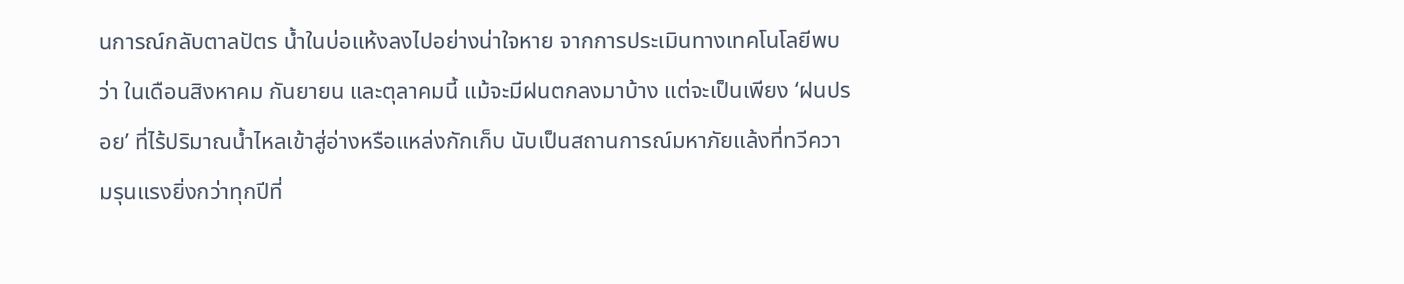นการณ์กลับตาลปัตร น้ำในบ่อแห้งลงไปอย่างน่าใจหาย จากการประเมินทางเทคโนโลยีพบว่า ในเดือนสิงหาคม กันยายน และตุลาคมนี้ แม้จะมีฝนตกลงมาบ้าง แต่จะเป็นเพียง ‘ฝนปรอย’ ที่ไร้ปริมาณน้ำไหลเข้าสู่อ่างหรือแหล่งกักเก็บ นับเป็นสถานการณ์มหาภัยแล้งที่ทวีความรุนแรงยิ่งกว่าทุกปีที่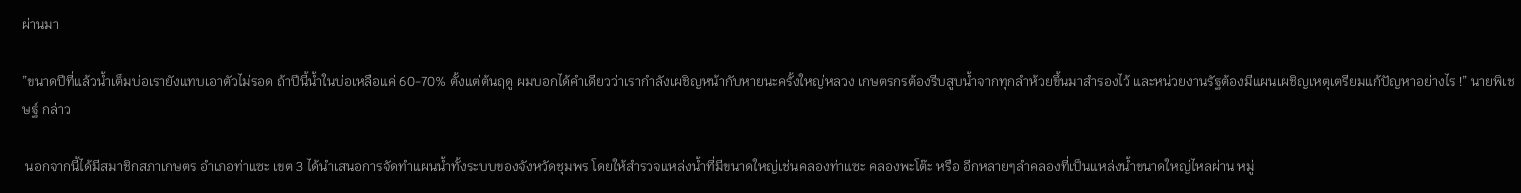ผ่านมา

”ขนาดปีที่แล้วน้ำเต็มบ่อเรายังแทบเอาตัวไม่รอด ถ้าปีนี้น้ำในบ่อเหลือแค่ 60-70% ตั้งแต่ต้นฤดู ผมบอกได้คำเดียวว่าเรากำลังเผชิญหน้ากับหายนะครั้งใหญ่หลวง เกษตรกรต้องรีบสูบน้ำจากทุกลำห้วยขึ้นมาสำรองไว้ และหน่วยงานรัฐต้องมีแผนเผชิญเหตุเตรียมแก้ปัญหาอย่างไร !” นายพิเชษฐ์ กล่าว

 นอกจากนี้ได้มีสมาชิกสภาเกษตร อำเภอท่าแซะ เขต 3 ได้นำเสนอการจัดทำแผนน้ำทั้งระบบของจังหวัดชุมพร โดยให้สำรวจแหล่งน้ำที่มีขนาดใหญ่เช่นคลองท่าแซะ คลองพะโต๊ะ หรือ อีกหลายๆลำคลองที่เป็นแหล่งน้ำขนาดใหญ่ไหลผ่าน หมู่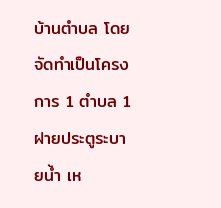บ้านตำบล โดยจัดทำเป็นโครงการ 1 ตำบล 1 ฝายประตูระบายน้ำ เห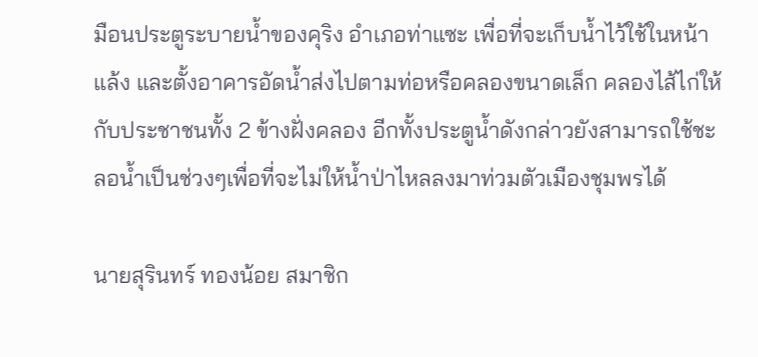มือนประตูระบายน้ำของคุริง อำเภอท่าแซะ เพื่อที่จะเก็บน้ำไว้ใช้ในหน้าแล้ง และตั้งอาคารอัดน้ำส่งไปตามท่อหรือคลองขนาดเล็ก คลองไส้ไก่ให้กับประชาชนทั้ง 2 ข้างฝั่งคลอง อีกทั้งประตูน้ำดังกล่าวยังสามารถใช้ชะลอน้ำเป็นช่วงๆเพื่อที่จะไม่ให้น้ำป่าไหลลงมาท่วมตัวเมืองชุมพรได้

นายสุรินทร์ ทองน้อย สมาชิก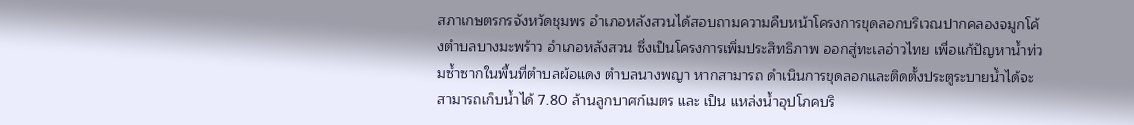สภาเกษตรกรจังหวัดชุมพร อำเภอหลังสวนได้สอบถามความคืบหน้าโครงการขุดลอกบริเวณปากคลองจมูกโค้งตำบลบางมะพร้าว อำเภอหลังสวน ซึ่งเป็นโครงการเพิ่มประสิทธิภาพ ออกสู่ทะเลอ่าวไทย เพื่อแก้ปัญหาน้ำท่วมซ้ำซากในพื้นที่ตำบลผ้อแดง ตำบลนางพญา หากสามารถ ดำเนินการขุดลอกและติดตั้งประตูระบายน้ำได้จะสามารถเก็บน้ำได้ 7.80 ล้านลูกบาศก์เมตร และ เป็น แหล่งน้ำอุปโภคบริ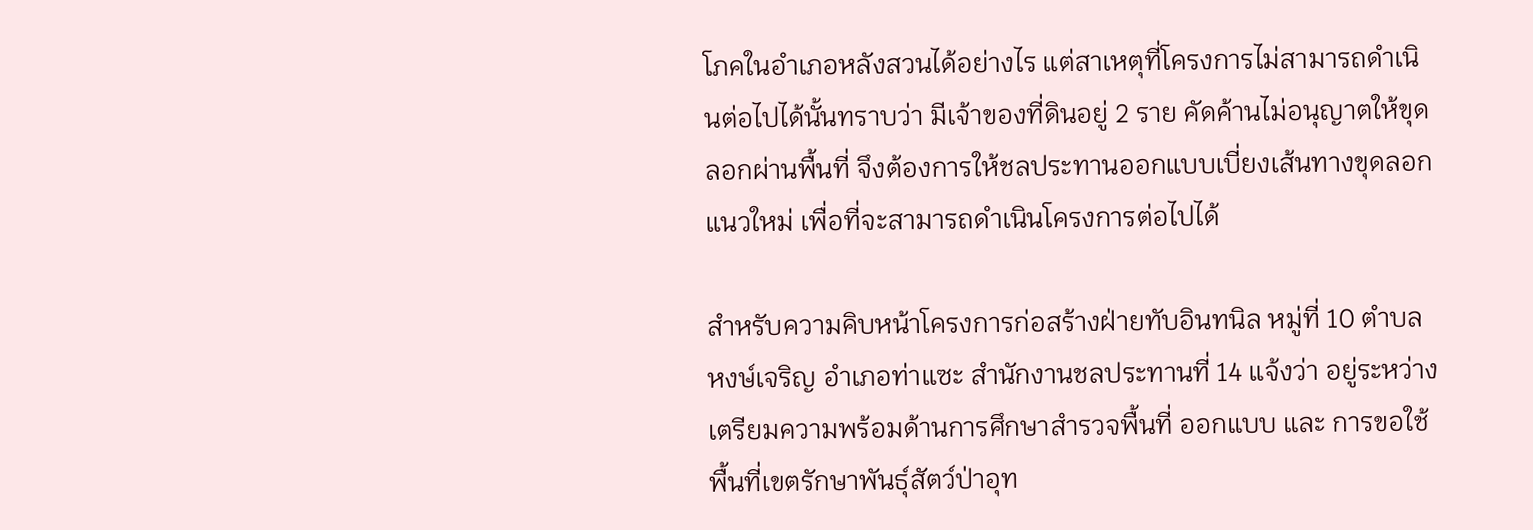โภคในอำเภอหลังสวนได้อย่างไร แต่สาเหตุที่โครงการไม่สามารถดำเนินต่อไปได้นั้นทราบว่า มีเจ้าของที่ดินอยู่ 2 ราย คัดค้านไม่อนุญาตให้ขุดลอกผ่านพื้นที่ จึงต้องการให้ชลประทานออกแบบเบี่ยงเส้นทางขุดลอกแนวใหม่ เพื่อที่จะสามารถดำเนินโครงการต่อไปได้

สำหรับความคิบหน้าโครงการก่อสร้างฝ่ายทับอินทนิล หมู่ที่ 10 ตำบลหงษ์เจริญ อำเภอท่าแซะ สำนักงานชลประทานที่ 14 แจ้งว่า อยู่ระหว่างเตรียมความพร้อมด้านการศึกษาสำรวจพื้นที่ ออกแบบ และ การขอใช้พื้นที่เขตรักษาพันธุ์สัตว์ป่าอุท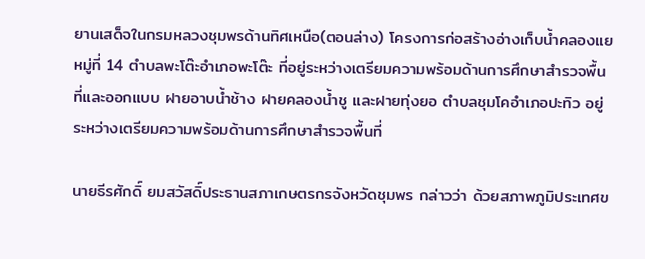ยานเสด็จในกรมหลวงชุมพรด้านทิศเหนือ(ตอนล่าง) โครงการก่อสร้างอ่างเก็บน้ำคลองแย หมู่ที่ 14 ตำบลพะโต๊ะอำเภอพะโต๊ะ ที่อยู่ระหว่างเตรียมความพร้อมด้านการศึกษาสำรวจพื้นที่และออกแบบ ฝายอาบน้ำช้าง ฝายคลองน้ำชู และฝายทุ่งยอ ตำบลชุมโคอำเภอปะทิว อยู่ระหว่างเตรียมความพร้อมด้านการศึกษาสำรวจพื้นที่

นายธีรศักดิ์ ยมสวัสดิ์ประธานสภาเกษตรกรจังหวัดชุมพร กล่าวว่า ด้วยสภาพภูมิประเทศข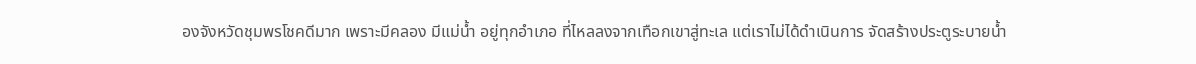องจังหวัดชุมพรโชคดีมาก เพราะมีคลอง มีแม่น้ำ อยู่ทุกอำเภอ ที่ไหลลงจากเทือกเขาสู่ทะเล แต่เราไม่ได้ดำเนินการ จัดสร้างประตูระบายน้ำ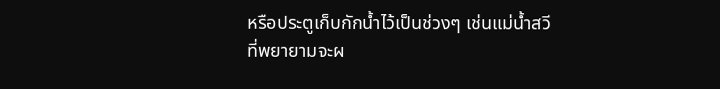หรือประตูเก็บกักน้ำไว้เป็นช่วงๆ เช่นแม่น้ำสวีที่พยายามจะผ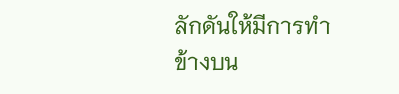ลักดันให้มีการทำข้างบน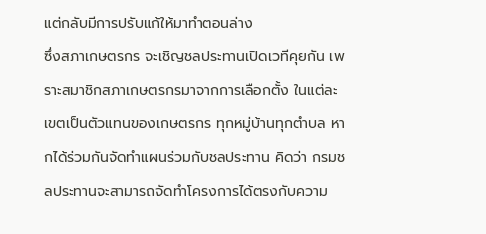แต่กลับมีการปรับแก้ให้มาทำตอนล่าง
ซึ่งสภาเกษตรกร จะเชิญชลประทานเปิดเวทีคุยกัน เพราะสมาชิกสภาเกษตรกรมาจากการเลือกตั้ง ในแต่ละเขตเป็นตัวแทนของเกษตรกร ทุกหมู่บ้านทุกตำบล หากได้ร่วมกันจัดทำแผนร่วมกับชลประทาน คิดว่า กรมชลประทานจะสามารถจัดทำโครงการได้ตรงกับความ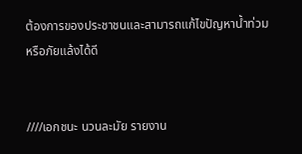ต้องการของประชาชนและสามารถแก้ไขปัญหาน้ำท่วมหรือภัยแล้งได้ดี


////เอกชนะ นวนละมัย รายงาน